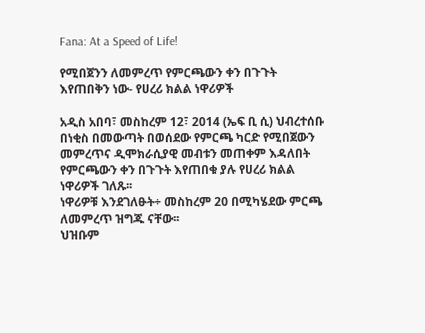Fana: At a Speed of Life!

የሚበጀንን ለመምረጥ የምርጫውን ቀን በጉጉት እየጠበቅን ነው- የሀረሪ ክልል ነዋሪዎች

አዲስ አበባ፣ መስከረም 12፣ 2014 (ኤፍ ቢ ሲ) ህብረተሰቡ በነቂስ በመውጣት በወሰደው የምርጫ ካርድ የሚበጀውን መምረጥና ዲሞክራሲያዊ መብቱን መጠቀም እዳለበት የምርጫውን ቀን በጉጉት እየጠበቁ ያሉ የሀረሪ ክልል ነዋሪዎች ገለጹ፡፡
ነዋሪዎቹ እንደገለፁት÷ መስከረም 20 በሚካሄደው ምርጫ ለመምረጥ ዝግጁ ናቸው፡፡
ህዝቡም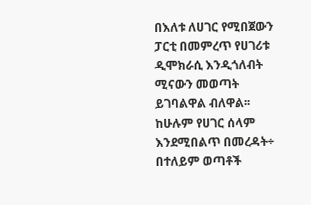በእለቱ ለሀገር የሚበጀውን ፓርቲ በመምረጥ የሀገሪቱ ዲሞክራሲ እንዲጎለብት ሚናውን መወጣት ይገባልዋል ብለዋል፡፡
ከሁሉም የሀገር ሰላም እንደሚበልጥ በመረዳት÷ በተለይም ወጣቶች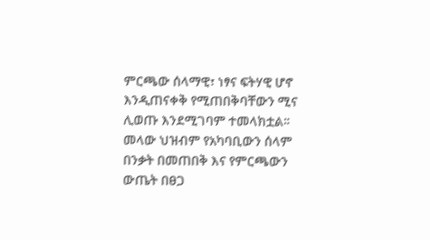ምርጫው ሰላማዊ፣ ነፃና ፍትሃዊ ሆኖ እንዲጠናቀቅ የሚጠበቅባቸውን ሚና ሊወጡ እንደሚገባም ተመላክቷል፡፡
መላው ህዝብም የአካባቢውን ሰላም በንቃት በመጠበቅ እና የምርጫውን ውጤት በፀጋ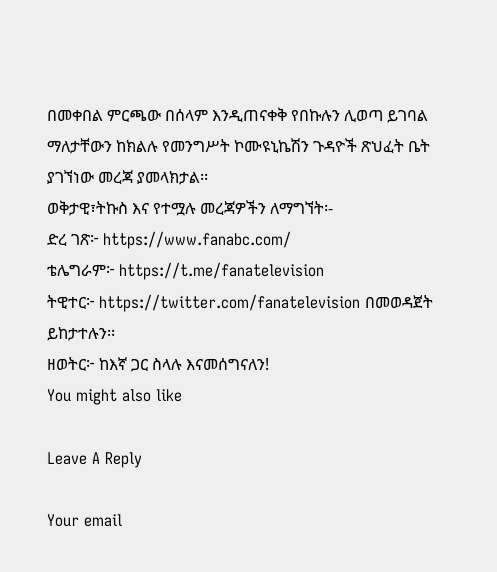በመቀበል ምርጫው በሰላም እንዲጠናቀቅ የበኩሉን ሊወጣ ይገባል ማለታቸውን ከክልሉ የመንግሥት ኮሙዩኒኬሽን ጉዳዮች ጽህፈት ቤት ያገኘነው መረጃ ያመላክታል፡፡
ወቅታዊ፣ትኩስ እና የተሟሉ መረጃዎችን ለማግኘት፡-
ድረ ገጽ፦ https://www.fanabc.com/
ቴሌግራም፦ https://t.me/fanatelevision
ትዊተር፦ https://twitter.com/fanatelevision በመወዳጀት ይከታተሉን፡፡
ዘወትር፦ ከእኛ ጋር ስላሉ እናመሰግናለን!
You might also like

Leave A Reply

Your email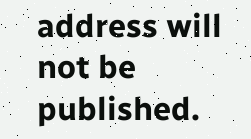address will not be published.